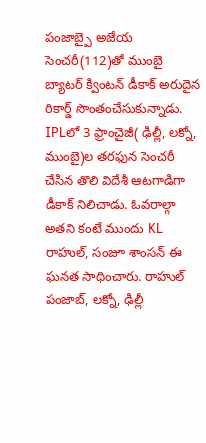పంజాబ్పై అజేయ సెంచరీ(112)తో ముంబై బ్యాటర్ క్వింటన్ డీకాక్ అరుదైన రికార్డ్ సొంతంచేసుకున్నాడు. IPLలో 3 ఫ్రాంచైజీ( ఢిల్లీ, లక్నో, ముంబై)ల తరఫున సెంచరీ చేసిన తొలి విదేశీ ఆటగాడిగా డీకాక్ నిలిచాడు. ఓవరాల్గా అతని కంటే ముందు KL రాహుల్, సంజూ శాంసన్ ఈ ఘనత సాధించారు. రాహుల్ పంజాబ్, లక్నో, ఢిల్లీ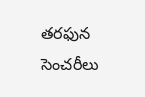తరఫున సెంచరీలు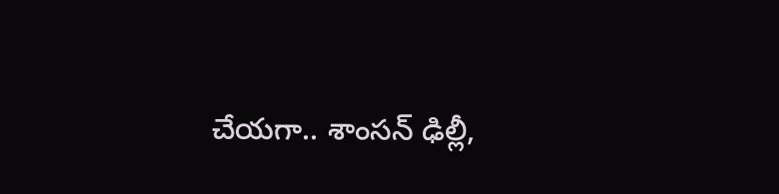చేయగా.. శాంసన్ ఢిల్లీ,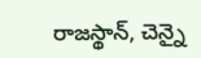రాజస్థాన్, చెన్నై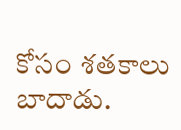కోసం శతకాలు బాదాడు.